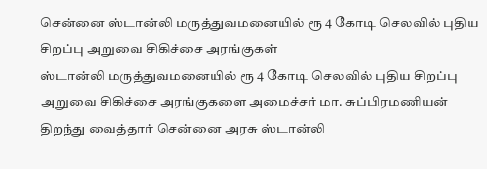சென்னை ஸ்டான்லி மருத்துவமனையில் ரூ 4 கோடி செலவில் புதிய சிறப்பு அறுவை சிகிச்சை அரங்குகள்
ஸ்டான்லி மருத்துவமனையில் ரூ 4 கோடி செலவில் புதிய சிறப்பு அறுவை சிகிச்சை அரங்குகளை அமைச்சர் மா. சுப்பிரமணியன் திறந்து வைத்தார் சென்னை அரசு ஸ்டான்லி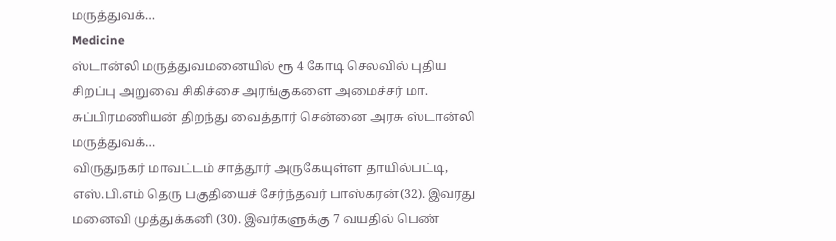மருத்துவக்…
Medicine
ஸ்டான்லி மருத்துவமனையில் ரூ 4 கோடி செலவில் புதிய சிறப்பு அறுவை சிகிச்சை அரங்குகளை அமைச்சர் மா. சுப்பிரமணியன் திறந்து வைத்தார் சென்னை அரசு ஸ்டான்லி மருத்துவக்…
விருதுநகர் மாவட்டம் சாத்தூர் அருகேயுள்ள தாயில்பட்டி, எஸ்.பி.எம் தெரு பகுதியைச் சேர்ந்தவர் பாஸ்கரன்(32). இவரது மனைவி முத்துக்கனி (30). இவர்களுக்கு 7 வயதில் பெண்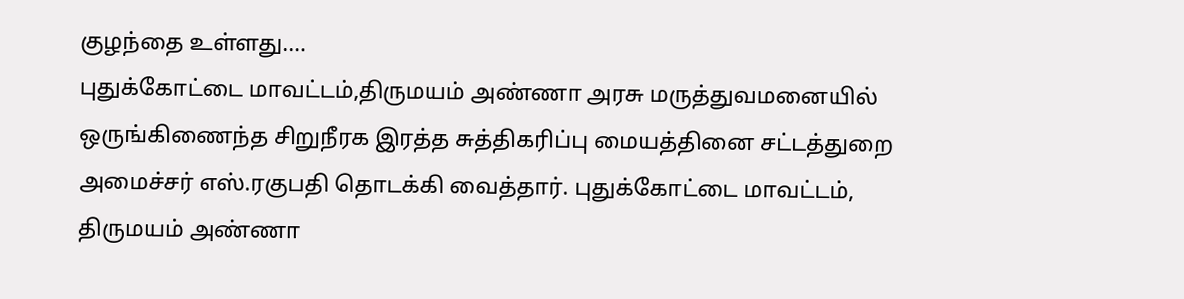குழந்தை உள்ளது.…
புதுக்கோட்டை மாவட்டம்,திருமயம் அண்ணா அரசு மருத்துவமனையில் ஒருங்கிணைந்த சிறுநீரக இரத்த சுத்திகரிப்பு மையத்தினை சட்டத்துறை அமைச்சர் எஸ்.ரகுபதி தொடக்கி வைத்தார். புதுக்கோட்டை மாவட்டம், திருமயம் அண்ணா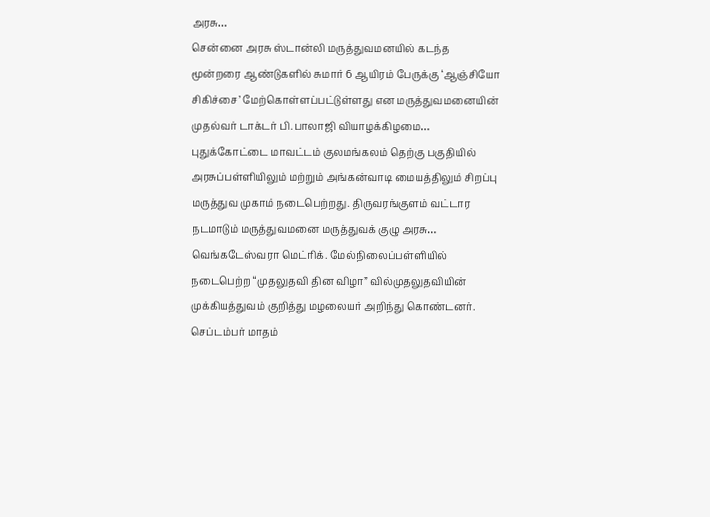அரசு…
சென்னை அரசு ஸ்டான்லி மருத்துவமனயில் கடந்த மூன்றரை ஆண்டுகளில் சுமார் 6 ஆயிரம் பேருக்கு ‘ஆஞ்சியோ சிகிச்சை’ மேற்கொள்ளப்பட்டுள்ளது என மருத்துவமனையின் முதல்வர் டாக்டர் பி.பாலாஜி வியாழக்கிழமை…
புதுக்கோட்டை மாவட்டம் குலமங்கலம் தெற்கு பகுதியில் அரசுப்பள்ளியிலும் மற்றும் அங்கன்வாடி மையத்திலும் சிறப்பு மருத்துவ முகாம் நடைபெற்றது. திருவரங்குளம் வட்டார நடமாடும் மருத்துவமனை மருத்துவக் குழு அரசு…
வெங்கடேஸ்வரா மெட்ரிக். மேல்நிலைப்பள்ளியில் நடைபெற்ற “முதலுதவி தின விழா” வில்முதலுதவியின் முக்கியத்துவம் குறித்து மழலையர் அறிந்து கொண்டனர். செப்டம்பர் மாதம்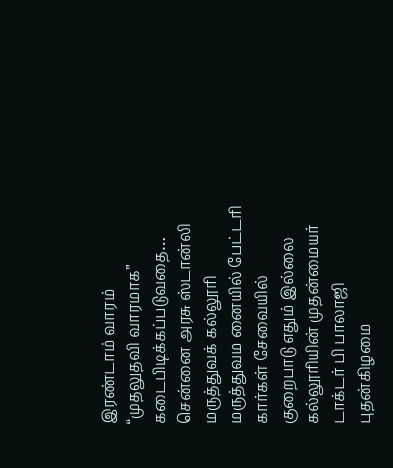இரண்டாம் வாரம் “முதலுதவி வாரமாக” கடைபிடிக்கப்படுவதை…
சென்னை அரசு ஸ்டான்லி மருத்துவக் கல்லூரி மருத்துவம னையில் பேட்டரி கார்கள் சேவையில் குறைபாடு எதும் இல்லை கல்லூரியின் முதன்மையர் டாக்டர் பி பாலாஜி புதன்கிழமை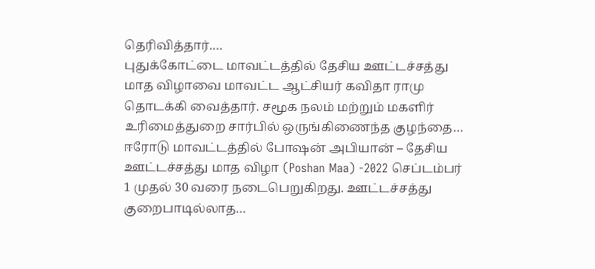தெரிவித்தார்.…
புதுக்கோட்டை மாவட்டத்தில் தேசிய ஊட்டச்சத்து மாத விழாவை மாவட்ட ஆட்சியர் கவிதா ராமு தொடக்கி வைத்தார். சமூக நலம் மற்றும் மகளிர் உரிமைத்துறை சார்பில் ஒருங்கிணைந்த குழந்தை…
ஈரோடு மாவட்டத்தில் போஷன் அபியான் – தேசிய ஊட்டச்சத்து மாத விழா (Poshan Maa) -2022 செப்டம்பர் 1 முதல் 30 வரை நடைபெறுகிறது. ஊட்டச்சத்து குறைபாடில்லாத…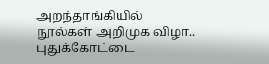அறந்தாங்கியில் நூல்கள் அறிமுக விழா.. புதுக்கோட்டை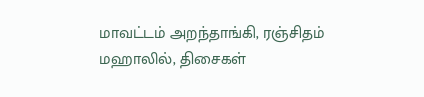மாவட்டம் அறந்தாங்கி, ரஞ்சிதம் மஹாலில், திசைகள்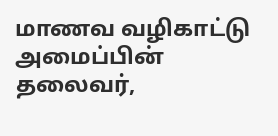மாணவ வழிகாட்டு அமைப்பின் தலைவர்,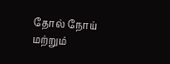தோல் நோய் மற்றும்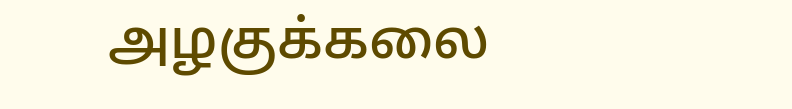அழகுக்கலை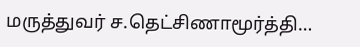மருத்துவர் ச.தெட்சிணாமூர்த்தி…